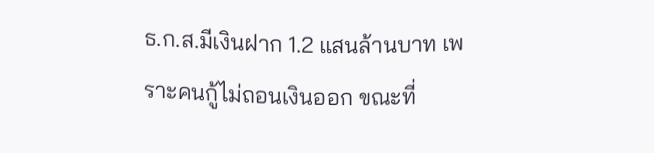ธ.ก.ส.มีเงินฝาก 1.2 แสนล้านบาท เพราะคนกู้ไม่ถอนเงินออก ขณะที่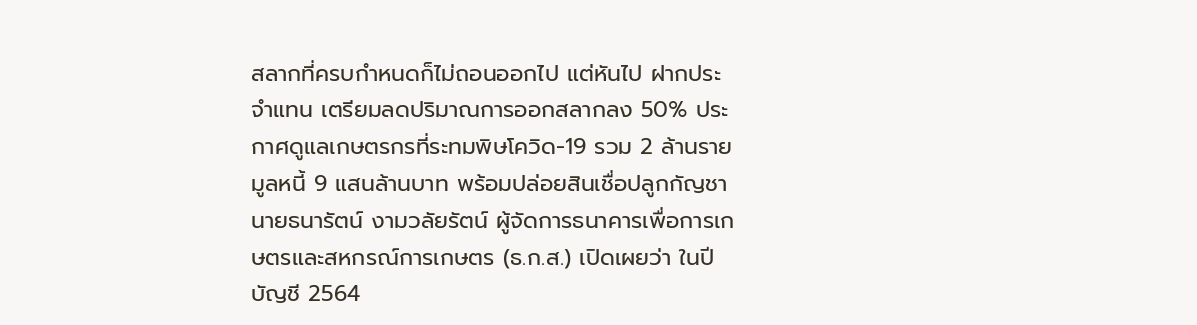สลากที่ครบกำหนดก็ไม่ถอนออกไป แต่หันไป ฝากประจำแทน เตรียมลดปริมาณการออกสลากลง 50% ประกาศดูแลเกษตรกรที่ระทมพิษโควิด-19 รวม 2 ล้านราย มูลหนี้ 9 แสนล้านบาท พร้อมปล่อยสินเชื่อปลูกกัญชา
นายธนารัตน์ งามวลัยรัตน์ ผู้จัดการธนาคารเพื่อการเกษตรและสหกรณ์การเกษตร (ธ.ก.ส.) เปิดเผยว่า ในปีบัญชี 2564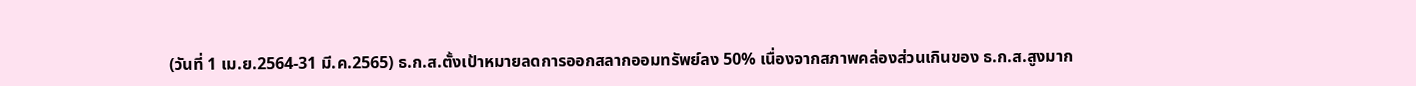(วันที่ 1 เม.ย.2564-31 มี.ค.2565) ธ.ก.ส.ตั้งเป้าหมายลดการออกสลากออมทรัพย์ลง 50% เนื่องจากสภาพคล่องส่วนเกินของ ธ.ก.ส.สูงมาก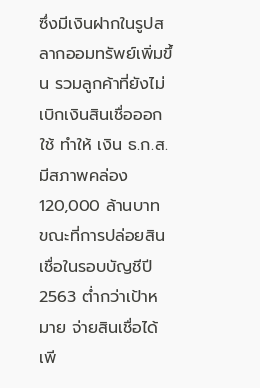ซึ่งมีเงินฝากในรูปสลากออมทรัพย์เพิ่มขึ้น รวมลูกค้าที่ยังไม่เบิกเงินสินเชื่อออกใช้ ทำให้ เงิน ธ.ก.ส.มีสภาพคล่อง 120,000 ล้านบาท ขณะที่การปล่อยสินเชื่อในรอบบัญชีปี 2563 ต่ำกว่าเป้าหมาย จ่ายสินเชื่อได้เพี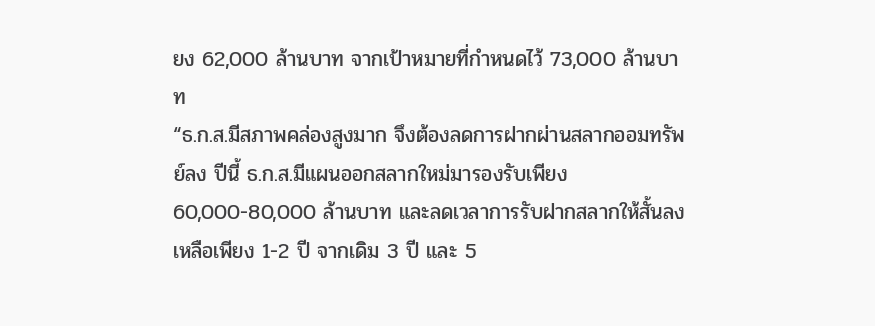ยง 62,000 ล้านบาท จากเป้าหมายที่กำหนดไว้ 73,000 ล้านบาท
“ธ.ก.ส.มีสภาพคล่องสูงมาก จึงต้องลดการฝากผ่านสลากออมทรัพย์ลง ปีนี้ ธ.ก.ส.มีแผนออกสลากใหม่มารองรับเพียง 60,000-80,000 ล้านบาท และลดเวลาการรับฝากสลากให้สั้นลง เหลือเพียง 1-2 ปี จากเดิม 3 ปี และ 5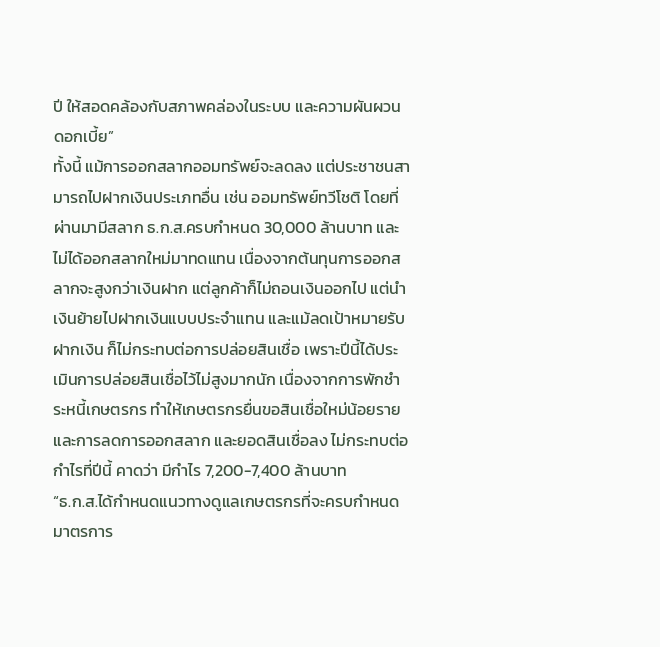ปี ให้สอดคล้องกับสภาพคล่องในระบบ และความผันผวนดอกเบี้ย”
ทั้งนี้ แม้การออกสลากออมทรัพย์จะลดลง แต่ประชาชนสามารถไปฝากเงินประเภทอื่น เช่น ออมทรัพย์ทวีโชติ โดยที่ผ่านมามีสลาก ธ.ก.ส.ครบกำหนด 30,000 ล้านบาท และไม่ได้ออกสลากใหม่มาทดแทน เนื่องจากต้นทุนการออกสลากจะสูงกว่าเงินฝาก แต่ลูกค้าก็ไม่ถอนเงินออกไป แต่นำเงินย้ายไปฝากเงินแบบประจำแทน และแม้ลดเป้าหมายรับฝากเงิน ก็ไม่กระทบต่อการปล่อยสินเชื่อ เพราะปีนี้ได้ประเมินการปล่อยสินเชื่อไว้ไม่สูงมากนัก เนื่องจากการพักชำระหนี้เกษตรกร ทำให้เกษตรกรยื่นขอสินเชื่อใหม่น้อยราย และการลดการออกสลาก และยอดสินเชื่อลง ไม่กระทบต่อกำไรที่ปีนี้ คาดว่า มีกำไร 7,200-7,400 ล้านบาท
“ธ.ก.ส.ได้กำหนดแนวทางดูแลเกษตรกรที่จะครบกำหนดมาตรการ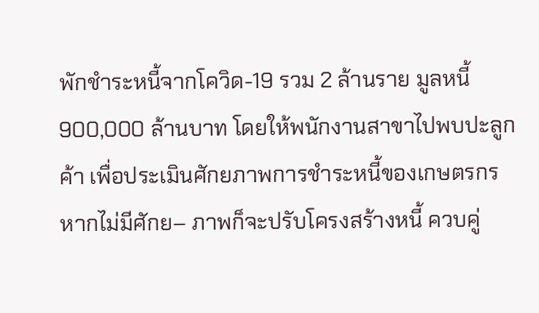พักชำระหนี้จากโควิด-19 รวม 2 ล้านราย มูลหนี้ 900,000 ล้านบาท โดยให้พนักงานสาขาไปพบปะลูกค้า เพื่อประเมินศักยภาพการชำระหนี้ของเกษตรกร หากไม่มีศักย– ภาพก็จะปรับโครงสร้างหนี้ ควบคู่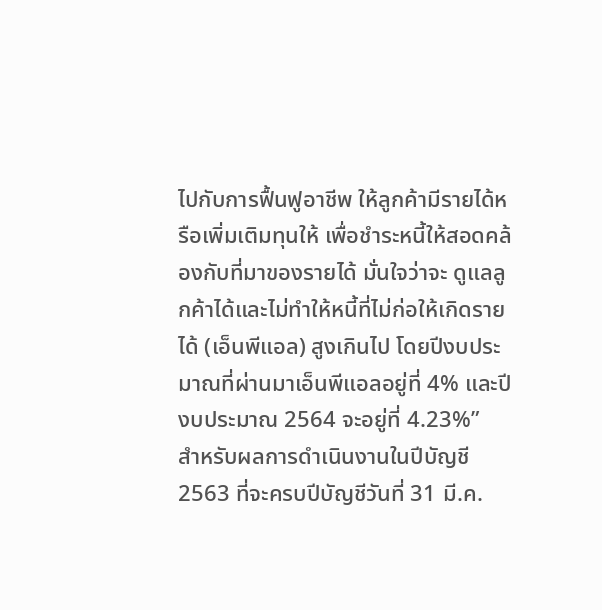ไปกับการฟื้นฟูอาชีพ ให้ลูกค้ามีรายได้หรือเพิ่มเติมทุนให้ เพื่อชำระหนี้ให้สอดคล้องกับที่มาของรายได้ มั่นใจว่าจะ ดูแลลูกค้าได้และไม่ทำให้หนี้ที่ไม่ก่อให้เกิดรายได้ (เอ็นพีแอล) สูงเกินไป โดยปีงบประมาณที่ผ่านมาเอ็นพีแอลอยู่ที่ 4% และปีงบประมาณ 2564 จะอยู่ที่ 4.23%”
สำหรับผลการดำเนินงานในปีบัญชี 2563 ที่จะครบปีบัญชีวันที่ 31 มี.ค.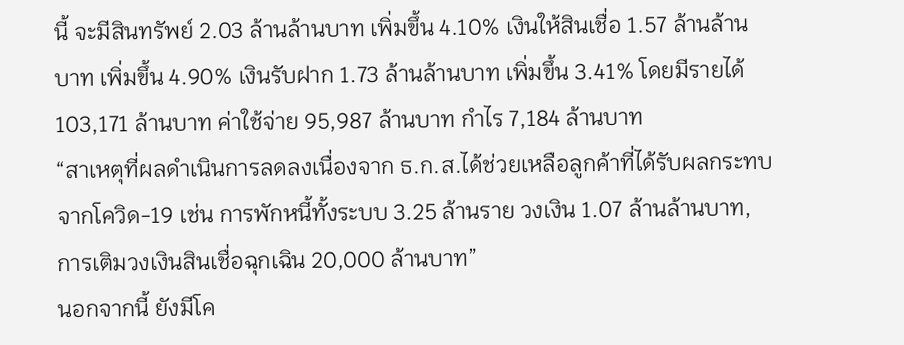นี้ จะมีสินทรัพย์ 2.03 ล้านล้านบาท เพิ่มขึ้น 4.10% เงินให้สินเชื่อ 1.57 ล้านล้านบาท เพิ่มขึ้น 4.90% เงินรับฝาก 1.73 ล้านล้านบาท เพิ่มขึ้น 3.41% โดยมีรายได้ 103,171 ล้านบาท ค่าใช้จ่าย 95,987 ล้านบาท กำไร 7,184 ล้านบาท
“สาเหตุที่ผลดำเนินการลดลงเนื่องจาก ธ.ก.ส.ได้ช่วยเหลือลูกค้าที่ได้รับผลกระทบจากโควิด-19 เช่น การพักหนี้ทั้งระบบ 3.25 ล้านราย วงเงิน 1.07 ล้านล้านบาท, การเติมวงเงินสินเชื่อฉุกเฉิน 20,000 ล้านบาท”
นอกจากนี้ ยังมีโค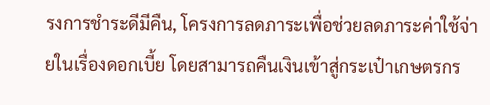รงการชำระดีมีคืน, โครงการลดภาระเพื่อช่วยลดภาระค่าใช้จ่ายในเรื่องดอกเบี้ย โดยสามารถคืนเงินเข้าสู่กระเป๋าเกษตรกร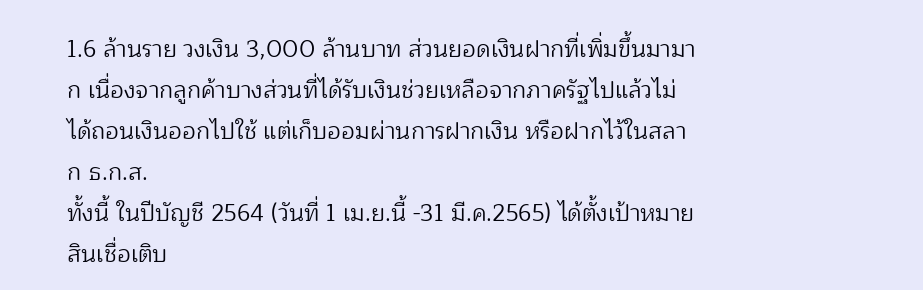1.6 ล้านราย วงเงิน 3,000 ล้านบาท ส่วนยอดเงินฝากที่เพิ่มขึ้นมามาก เนื่องจากลูกค้าบางส่วนที่ได้รับเงินช่วยเหลือจากภาครัฐไปแล้วไม่ได้ถอนเงินออกไปใช้ แต่เก็บออมผ่านการฝากเงิน หรือฝากไว้ในสลาก ธ.ก.ส.
ทั้งนี้ ในปีบัญชี 2564 (วันที่ 1 เม.ย.นี้ -31 มี.ค.2565) ได้ตั้งเป้าหมาย สินเชื่อเติบ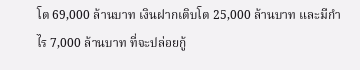โต 69,000 ล้านบาท เงินฝากเติบโต 25,000 ล้านบาท และมีกำไร 7,000 ล้านบาท ที่จะปล่อยกู้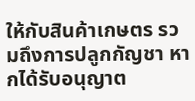ให้กับสินค้าเกษตร รวมถึงการปลูกกัญชา หากได้รับอนุญาต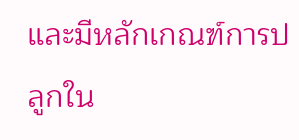และมีหลักเกณฑ์การปลูกใน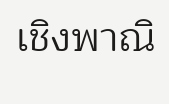เชิงพาณิ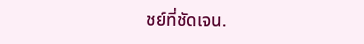ชย์ที่ชัดเจน.